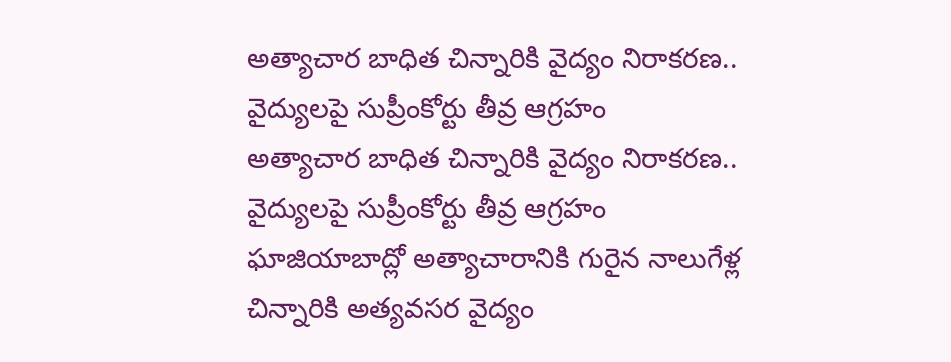అత్యాచార బాధిత చిన్నారికి వైద్యం నిరాకరణ.. వైద్యులపై సుప్రీంకోర్టు తీవ్ర ఆగ్రహం
అత్యాచార బాధిత చిన్నారికి వైద్యం నిరాకరణ.. వైద్యులపై సుప్రీంకోర్టు తీవ్ర ఆగ్రహం
ఘాజియాబాద్లో అత్యాచారానికి గురైన నాలుగేళ్ల చిన్నారికి అత్యవసర వైద్యం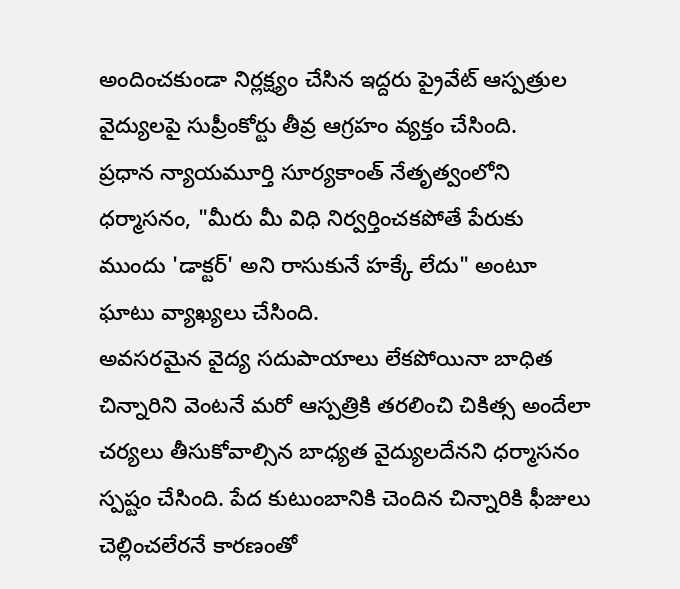అందించకుండా నిర్లక్ష్యం చేసిన ఇద్దరు ప్రైవేట్ ఆస్పత్రుల వైద్యులపై సుప్రీంకోర్టు తీవ్ర ఆగ్రహం వ్యక్తం చేసింది.
ప్రధాన న్యాయమూర్తి సూర్యకాంత్ నేతృత్వంలోని ధర్మాసనం, "మీరు మీ విధి నిర్వర్తించకపోతే పేరుకు ముందు 'డాక్టర్' అని రాసుకునే హక్కే లేదు" అంటూ ఘాటు వ్యాఖ్యలు చేసింది.
అవసరమైన వైద్య సదుపాయాలు లేకపోయినా బాధిత చిన్నారిని వెంటనే మరో ఆస్పత్రికి తరలించి చికిత్స అందేలా చర్యలు తీసుకోవాల్సిన బాధ్యత వైద్యులదేనని ధర్మాసనం స్పష్టం చేసింది. పేద కుటుంబానికి చెందిన చిన్నారికి ఫీజులు చెల్లించలేరనే కారణంతో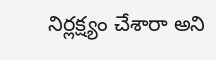నిర్లక్ష్యం చేశారా అని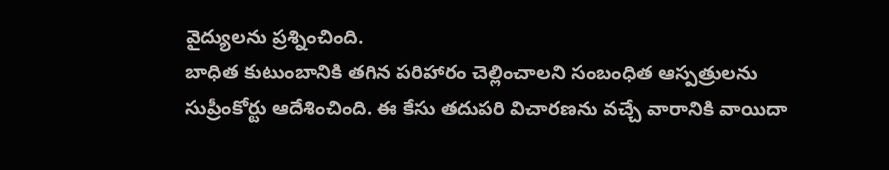వైద్యులను ప్రశ్నించింది.
బాధిత కుటుంబానికి తగిన పరిహారం చెల్లించాలని సంబంధిత ఆస్పత్రులను సుప్రీంకోర్టు ఆదేశించింది. ఈ కేసు తదుపరి విచారణను వచ్చే వారానికి వాయిదా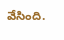వేసింది.